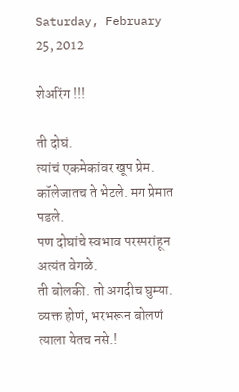Saturday, February 25, 2012

शेअरिंग !!!

ती दोघं.
त्यांचं एकमेकांवर खूप प्रेम.
कॉलेजातच ते भेटले. मग प्रेमात पडले.
पण दोघांचे स्वभाव परस्परांहून अत्यंत वेगळे.
ती बोलकी. तो अगदीच घुम्या.
व्यक्त होणं, भरभरून बोलणं त्याला येतच नसे.!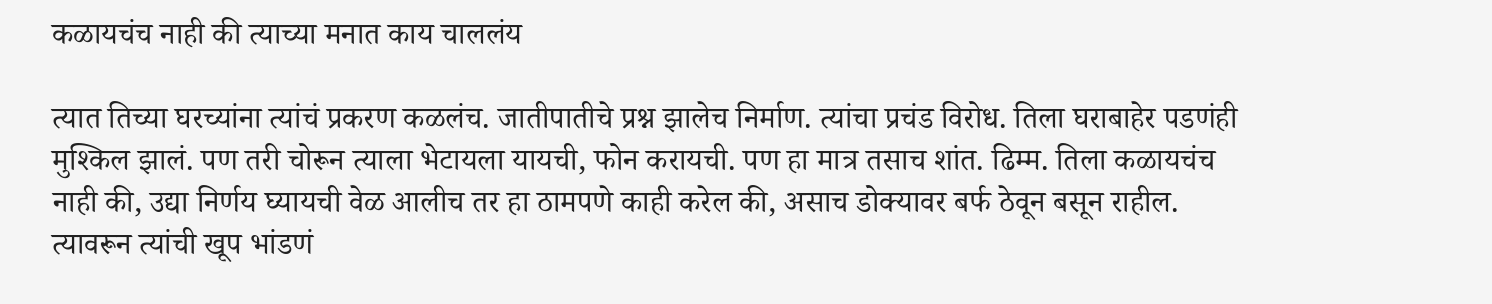कळायचंच नाही की त्याच्या मनात काय चाललंय

त्यात तिच्या घरच्यांना त्यांचं प्रकरण कळलंच. जातीपातीचे प्रश्न झालेच निर्माण. त्यांचा प्रचंड विरोध. तिला घराबाहेर पडणंही मुश्किल झालं. पण तरी चोरून त्याला भेटायला यायची, फोन करायची. पण हा मात्र तसाच शांत. ढिम्म. तिला कळायचंच नाही की, उद्या निर्णय घ्यायची वेळ आलीच तर हा ठामपणे काही करेल की, असाच डोक्यावर बर्फ ठेवून बसून राहील.
त्यावरून त्यांची खूप भांडणं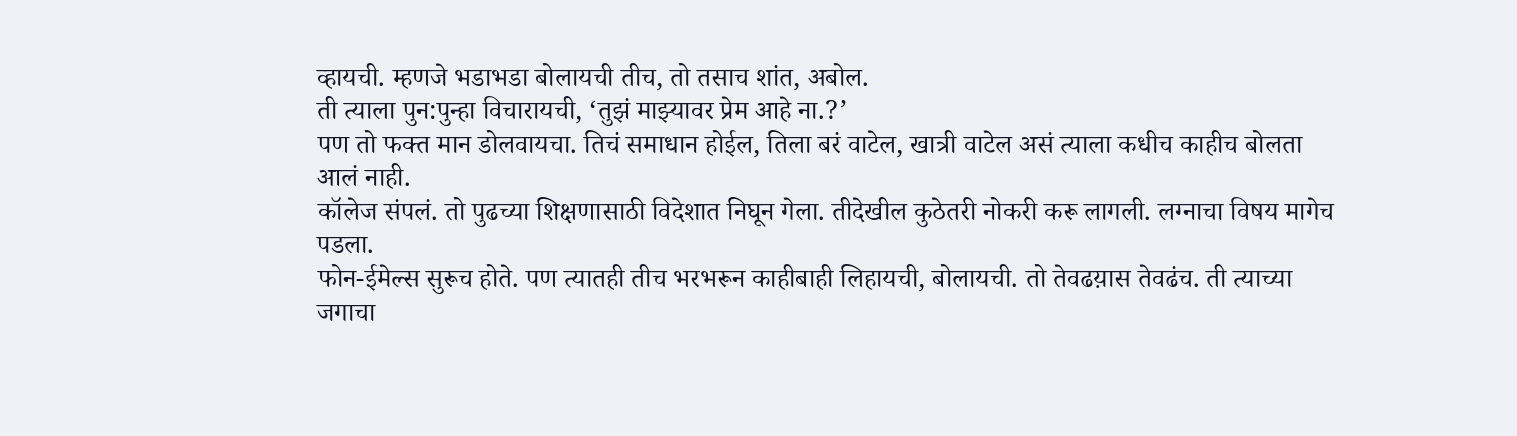व्हायची. म्हणजे भडाभडा बोलायची तीच, तो तसाच शांत, अबोल.
ती त्याला पुन:पुन्हा विचारायची, ‘तुझं माझ्यावर प्रेम आहे ना.?’
पण तो फक्त मान डोलवायचा. तिचं समाधान होईल, तिला बरं वाटेल, खात्री वाटेल असं त्याला कधीच काहीच बोलता आलं नाही.
कॉलेज संपलं. तो पुढच्या शिक्षणासाठी विदेशात निघून गेला. तीदेखील कुठेतरी नोकरी करू लागली. लग्नाचा विषय मागेच पडला.
फोन-ईमेल्स सुरूच होते. पण त्यातही तीच भरभरून काहीबाही लिहायची, बोलायची. तो तेवढय़ास तेवढंच. ती त्याच्या जगाचा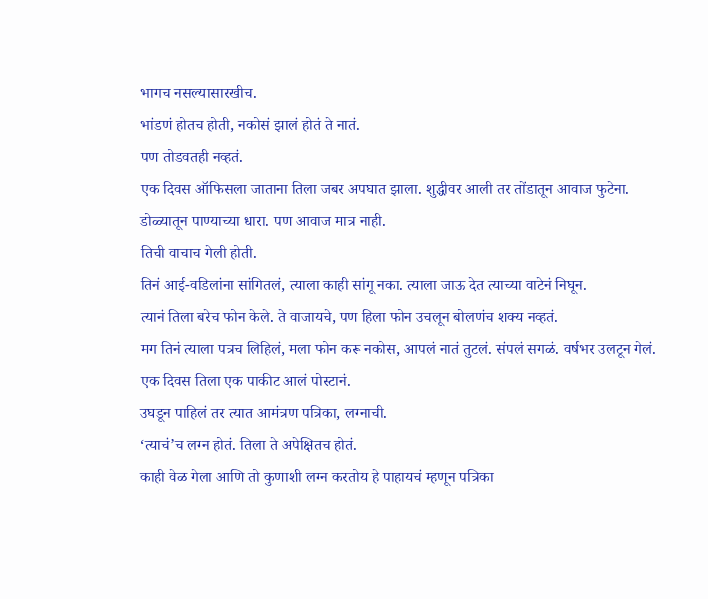भागच नसल्यासारखीच.
भांडणं होतच होती, नकोसं झालं होतं ते नातं.
पण तोडवतही नव्हतं.
एक दिवस ऑफिसला जाताना तिला जबर अपघात झाला. शुद्धीवर आली तर तोंडातून आवाज फुटेना.
डोळ्यातून पाण्याच्या धारा. पण आवाज मात्र नाही.
तिची वाचाच गेली होती.
तिनं आई-वडिलांना सांगितलं, त्याला काही सांगू नका. त्याला जाऊ देत त्याच्या वाटेनं निघून.
त्यानं तिला बरेच फोन केले. ते वाजायचे, पण हिला फोन उचलून बोलणंच शक्य नव्हतं.
मग तिनं त्याला पत्रच लिहिलं, मला फोन करू नकोस, आपलं नातं तुटलं. संपलं सगळं. वर्षभर उलटून गेलं.
एक दिवस तिला एक पाकीट आलं पोस्टानं.
उघडून पाहिलं तर त्यात आमंत्रण पत्रिका, लग्नाची.
‘त्याचं’च लग्न होतं. तिला ते अपेक्षितच होतं.
काही वेळ गेला आणि तो कुणाशी लग्न करतोय हे पाहायचं म्हणून पत्रिका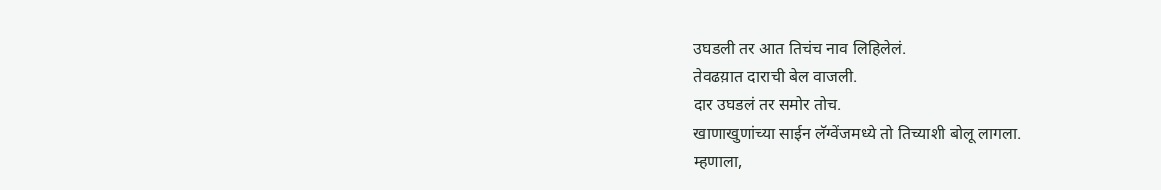उघडली तर आत तिचंच नाव लिहिलेलं.
तेवढय़ात दाराची बेल वाजली.
दार उघडलं तर समोर तोच.
खाणाखुणांच्या साईन लॅग्वेंजमध्ये तो तिच्याशी बोलू लागला.
म्हणाला,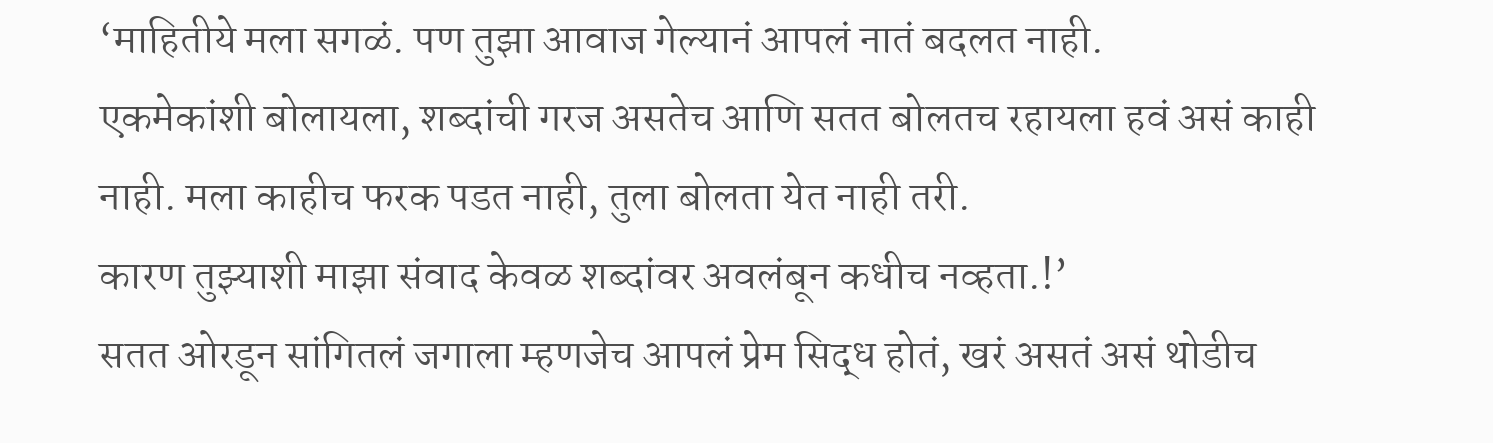‘माहितीये मला सगळं. पण तुझा आवाज गेल्यानं आपलं नातं बदलत नाही.
एकमेकांशी बोलायला, शब्दांची गरज असतेच आणि सतत बोलतच रहायला हवं असं काही नाही. मला काहीच फरक पडत नाही, तुला बोलता येत नाही तरी.
कारण तुझ्याशी माझा संवाद केवळ शब्दांवर अवलंबून कधीच नव्हता.!’
सतत ओरडून सांगितलं जगाला म्हणजेच आपलं प्रेम सिद्ध होतं, खरं असतं असं थोडीच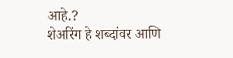आहे.?
शेअरिंग हे शब्दांवर आणि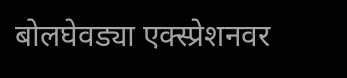बोलघेवड्या एक्स्प्रेशनवर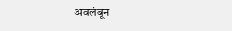अवलंबून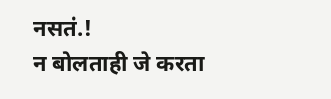नसतं.!
न बोलताही जे करता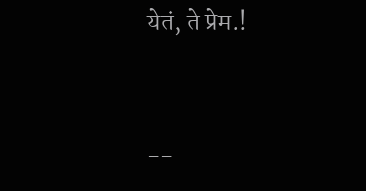येतं, ते प्रेम.!


--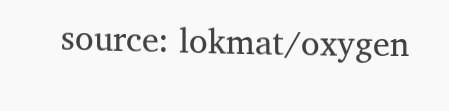source: lokmat/oxygen